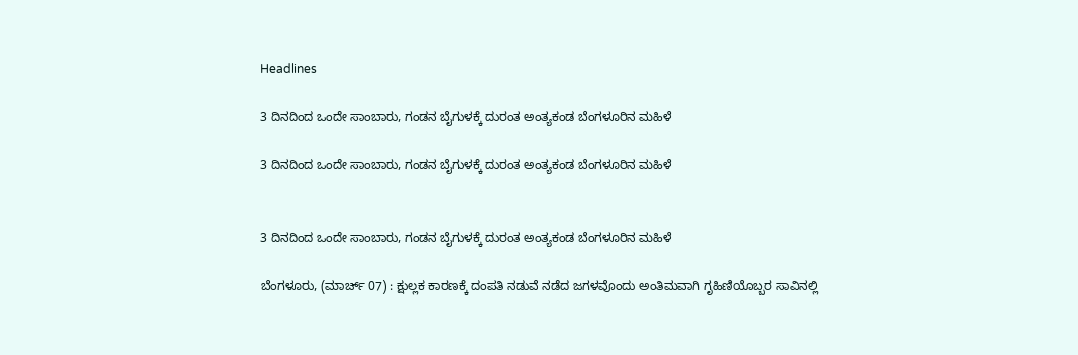Headlines

3 ದಿನದಿಂದ ಒಂದೇ ಸಾಂಬಾರು, ಗಂಡನ ಬೈಗುಳಕ್ಕೆ ದುರಂತ ಅಂತ್ಯಕಂಡ ಬೆಂಗಳೂರಿನ ಮಹಿಳೆ

3 ದಿನದಿಂದ ಒಂದೇ ಸಾಂಬಾರು, ಗಂಡನ ಬೈಗುಳಕ್ಕೆ ದುರಂತ ಅಂತ್ಯಕಂಡ ಬೆಂಗಳೂರಿನ ಮಹಿಳೆ


3 ದಿನದಿಂದ ಒಂದೇ ಸಾಂಬಾರು, ಗಂಡನ ಬೈಗುಳಕ್ಕೆ ದುರಂತ ಅಂತ್ಯಕಂಡ ಬೆಂಗಳೂರಿನ ಮಹಿಳೆ

ಬೆಂಗಳೂರು, (ಮಾರ್ಚ್ 07) : ಕ್ಷುಲ್ಲಕ ಕಾರಣಕ್ಕೆ ದಂಪತಿ ನಡುವೆ ನಡೆದ ಜಗಳವೊಂದು ಅಂತಿಮವಾಗಿ ಗೃಹಿಣಿಯೊಬ್ಬರ ಸಾವಿನಲ್ಲಿ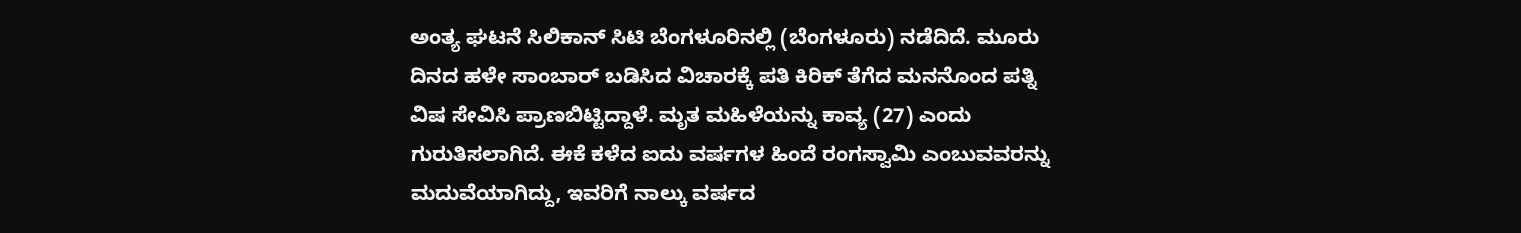ಅಂತ್ಯ ಘಟನೆ ಸಿಲಿಕಾನ್ ಸಿಟಿ ಬೆಂಗಳೂರಿನಲ್ಲಿ (ಬೆಂಗಳೂರು) ನಡೆದಿದೆ. ಮೂರು ದಿನದ ಹಳೇ ಸಾಂಬಾರ್ ಬಡಿಸಿದ ವಿಚಾರಕ್ಕೆ ಪತಿ ಕಿರಿಕ್ ತೆಗೆದ ಮನನೊಂದ ಪತ್ನಿ ವಿಷ ಸೇವಿಸಿ ಪ್ರಾಣಬಿಟ್ಟಿದ್ದಾಳೆ. ಮೃತ ಮಹಿಳೆಯನ್ನು ಕಾವ್ಯ (27) ಎಂದು ಗುರುತಿಸಲಾಗಿದೆ. ಈಕೆ ಕಳೆದ ಐದು ವರ್ಷಗಳ ಹಿಂದೆ ರಂಗಸ್ವಾಮಿ ಎಂಬುವವರನ್ನು ಮದುವೆಯಾಗಿದ್ದು, ಇವರಿಗೆ ನಾಲ್ಕು ವರ್ಷದ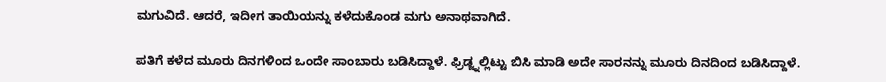ಮಗುವಿದೆ. ಆದರೆ, ಇದೀಗ ತಾಯಿಯನ್ನು ಕಳೆದುಕೊಂಡ ಮಗು ಅನಾಥವಾಗಿದೆ.

ಪತಿಗೆ ಕಳೆದ ಮೂರು ದಿನಗಳಿಂದ ಒಂದೇ ಸಾಂಬಾರು ಬಡಿಸಿದ್ದಾಳೆ. ಫ್ರಿಡ್ಜ್ನಲ್ಲಿಟ್ಟು ಬಿಸಿ ಮಾಡಿ ಅದೇ ಸಾರನನ್ನು ಮೂರು ದಿನದಿಂದ ಬಡಿಸಿದ್ದಾಳೆ.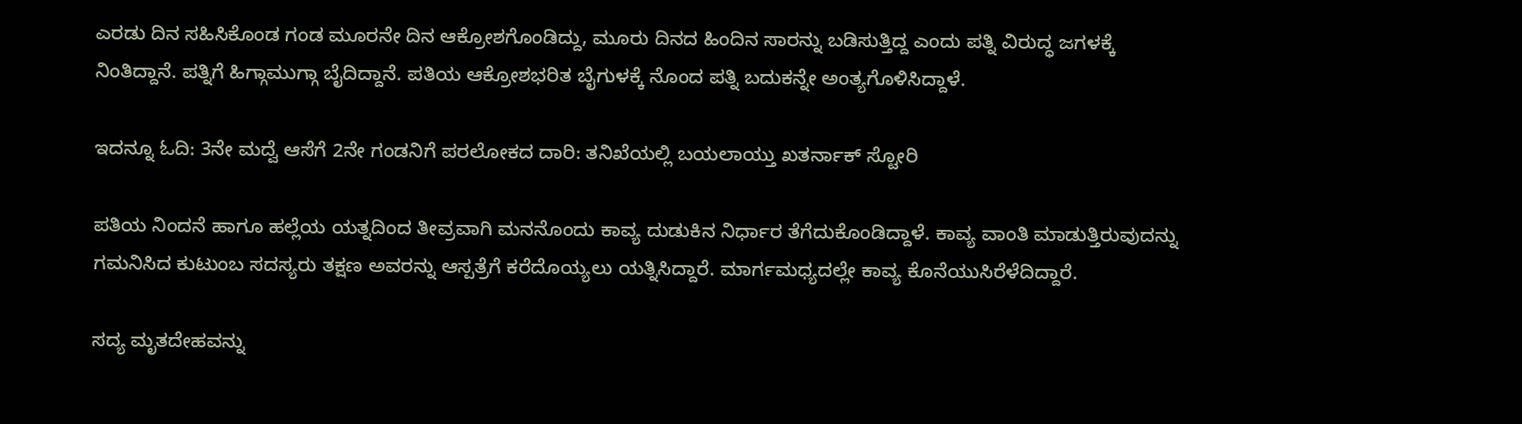ಎರಡು ದಿನ ಸಹಿಸಿಕೊಂಡ ಗಂಡ ಮೂರನೇ ದಿನ ಆಕ್ರೋಶಗೊಂಡಿದ್ದು, ಮೂರು ದಿನದ ಹಿಂದಿನ ಸಾರನ್ನು ಬಡಿಸುತ್ತಿದ್ದ ಎಂದು ಪತ್ನಿ ವಿರುದ್ಧ ಜಗಳಕ್ಕೆ ನಿಂತಿದ್ದಾನೆ. ಪತ್ನಿಗೆ ಹಿಗ್ಗಾಮುಗ್ಗಾ ಬೈದಿದ್ದಾನೆ. ಪತಿಯ ಆಕ್ರೋಶಭರಿತ ಬೈಗುಳಕ್ಕೆ ನೊಂದ ಪತ್ನಿ ಬದುಕನ್ನೇ ಅಂತ್ಯಗೊಳಿಸಿದ್ದಾಳೆ.

ಇದನ್ನೂ ಓದಿ: 3ನೇ ಮದ್ವೆ ಆಸೆಗೆ 2ನೇ ಗಂಡನಿಗೆ ಪರಲೋಕದ ದಾರಿ: ತನಿಖೆಯಲ್ಲಿ ಬಯಲಾಯ್ತು ಖತರ್ನಾಕ್ ಸ್ಟೋರಿ

ಪತಿಯ ನಿಂದನೆ ಹಾಗೂ ಹಲ್ಲೆಯ ಯತ್ನದಿಂದ ತೀವ್ರವಾಗಿ ಮನನೊಂದು ಕಾವ್ಯ ದುಡುಕಿನ ನಿರ್ಧಾರ ತೆಗೆದುಕೊಂಡಿದ್ದಾಳೆ. ಕಾವ್ಯ ವಾಂತಿ ಮಾಡುತ್ತಿರುವುದನ್ನು ಗಮನಿಸಿದ ಕುಟುಂಬ ಸದಸ್ಯರು ತಕ್ಷಣ ಅವರನ್ನು ಆಸ್ಪತ್ರೆಗೆ ಕರೆದೊಯ್ಯಲು ಯತ್ನಿಸಿದ್ದಾರೆ. ಮಾರ್ಗಮಧ್ಯದಲ್ಲೇ ಕಾವ್ಯ ಕೊನೆಯುಸಿರೆಳೆದಿದ್ದಾರೆ.

ಸದ್ಯ ಮೃತದೇಹವನ್ನು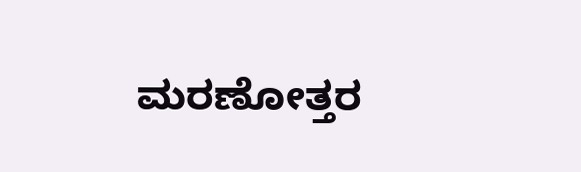ಮರಣೋತ್ತರ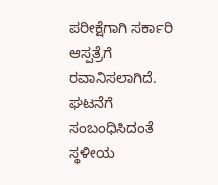ಪರೀಕ್ಷೆಗಾಗಿ ಸರ್ಕಾರಿ ಆಸ್ಪತ್ರೆಗೆ ರವಾನಿಸಲಾಗಿದೆ. ಘಟನೆಗೆ ಸಂಬಂಧಿಸಿದಂತೆ ಸ್ಥಳೀಯ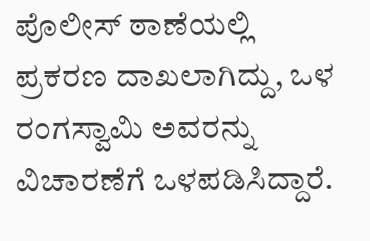ಪೊಲೀಸ್ ಠಾಣೆಯಲ್ಲಿ ಪ್ರಕರಣ ದಾಖಲಾಗಿದ್ದು, ಒಳ ರಂಗಸ್ವಾಮಿ ಅವರನ್ನು ವಿಚಾರಣೆಗೆ ಒಳಪಡಿಸಿದ್ದಾರೆ.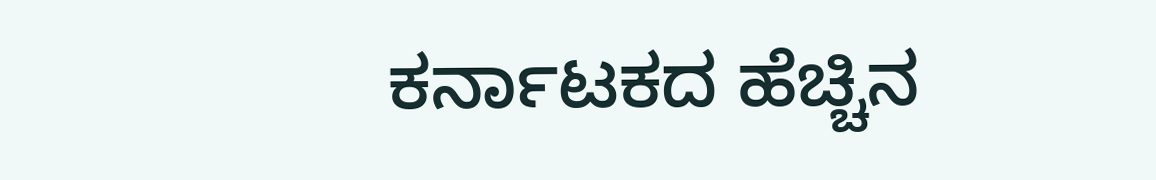ಕರ್ನಾಟಕದ ಹೆಚ್ಚಿನ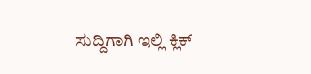ಸುದ್ದಿಗಾಗಿ ಇಲ್ಲಿ ಕ್ಲಿಕ್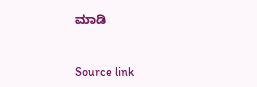ಮಾಡಿ



Source link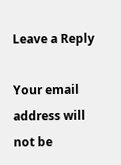Leave a Reply

Your email address will not be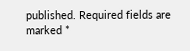published. Required fields are marked *